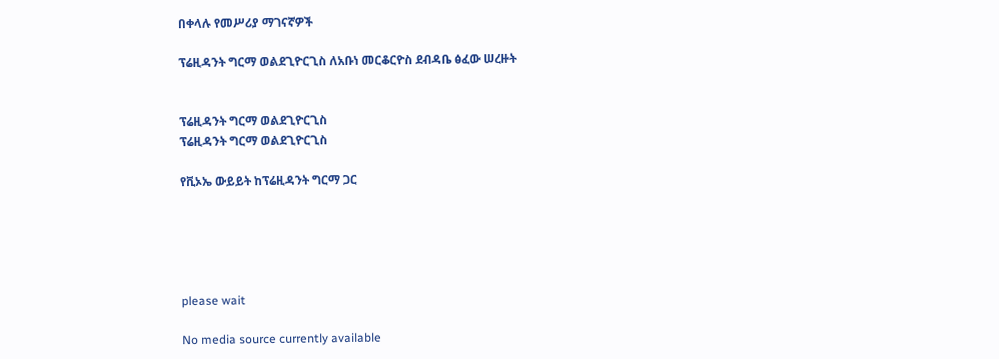በቀላሉ የመሥሪያ ማገናኛዎች

ፕሬዚዳንት ግርማ ወልደጊዮርጊስ ለአቡነ መርቆርዮስ ደብዳቤ ፅፈው ሠረዙት


ፕሬዚዳንት ግርማ ወልደጊዮርጊስ
ፕሬዚዳንት ግርማ ወልደጊዮርጊስ

የቪኦኤ ውይይት ከፕሬዚዳንት ግርማ ጋር





please wait

No media source currently available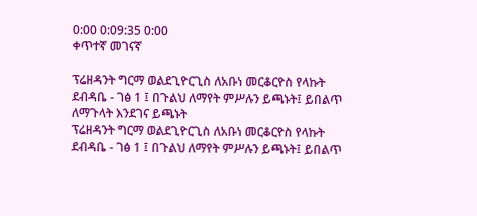0:00 0:09:35 0:00
ቀጥተኛ መገናኛ

ፕሬዘዳንት ግርማ ወልደጊዮርጊስ ለአቡነ መርቆርዮስ የላኩት ደብዳቤ - ገፅ 1 ፤ በጉልህ ለማየት ምሥሉን ይጫኑት፤ ይበልጥ ለማጉላት እንደገና ይጫኑት
ፕሬዘዳንት ግርማ ወልደጊዮርጊስ ለአቡነ መርቆርዮስ የላኩት ደብዳቤ - ገፅ 1 ፤ በጉልህ ለማየት ምሥሉን ይጫኑት፤ ይበልጥ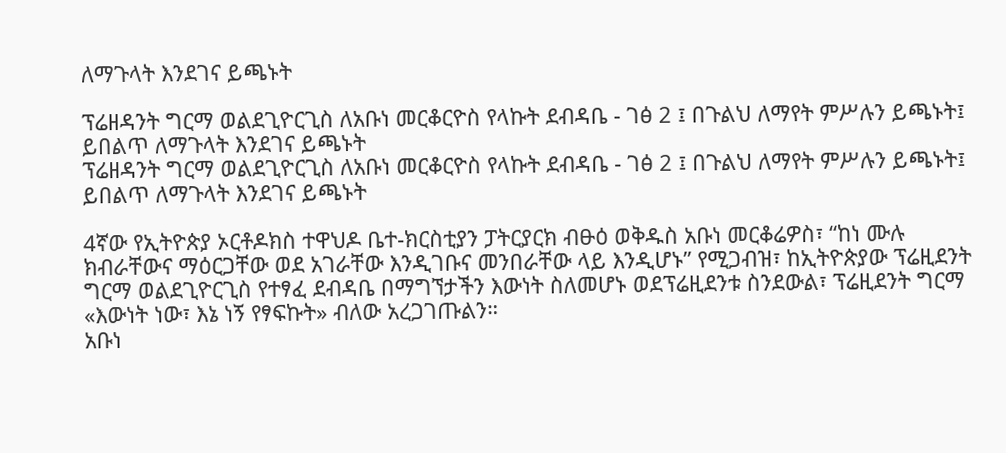ለማጉላት እንደገና ይጫኑት

ፕሬዘዳንት ግርማ ወልደጊዮርጊስ ለአቡነ መርቆርዮስ የላኩት ደብዳቤ - ገፅ 2 ፤ በጉልህ ለማየት ምሥሉን ይጫኑት፤ ይበልጥ ለማጉላት እንደገና ይጫኑት
ፕሬዘዳንት ግርማ ወልደጊዮርጊስ ለአቡነ መርቆርዮስ የላኩት ደብዳቤ - ገፅ 2 ፤ በጉልህ ለማየት ምሥሉን ይጫኑት፤ ይበልጥ ለማጉላት እንደገና ይጫኑት

4ኛው የኢትዮጵያ ኦርቶዶክስ ተዋህዶ ቤተ-ክርስቲያን ፓትርያርክ ብፁዕ ወቅዱስ አቡነ መርቆሬዎስ፣ “ከነ ሙሉ ክብራቸውና ማዕርጋቸው ወደ አገራቸው እንዲገቡና መንበራቸው ላይ እንዲሆኑ” የሚጋብዝ፣ ከኢትዮጵያው ፕሬዚደንት ግርማ ወልደጊዮርጊስ የተፃፈ ደብዳቤ በማግኘታችን እውነት ስለመሆኑ ወደፕሬዚደንቱ ስንደውል፣ ፕሬዚደንት ግርማ «እውነት ነው፣ እኔ ነኝ የፃፍኩት» ብለው አረጋገጡልን።
አቡነ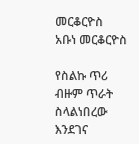መርቆርዮስ
አቡነ መርቆርዮስ

የስልኩ ጥሪ ብዙም ጥራት ስላልነበረው እንደገና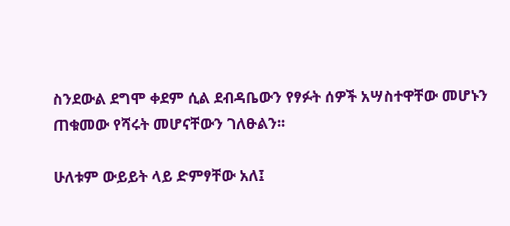ስንደውል ደግሞ ቀደም ሲል ደብዳቤውን የፃፉት ሰዎች አሣስተዋቸው መሆኑን ጠቁመው የሻሩት መሆናቸውን ገለፁልን፡፡

ሁለቱም ውይይት ላይ ድምፃቸው አለ፤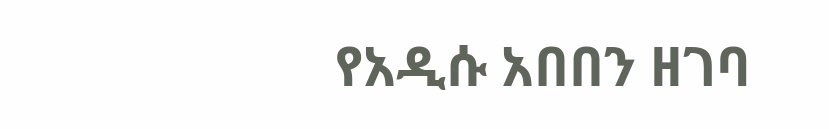የአዲሱ አበበን ዘገባ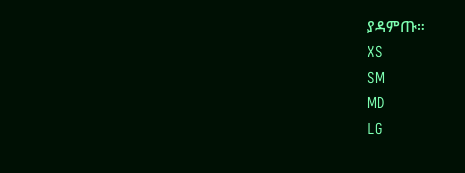ያዳምጡ።
XS
SM
MD
LG